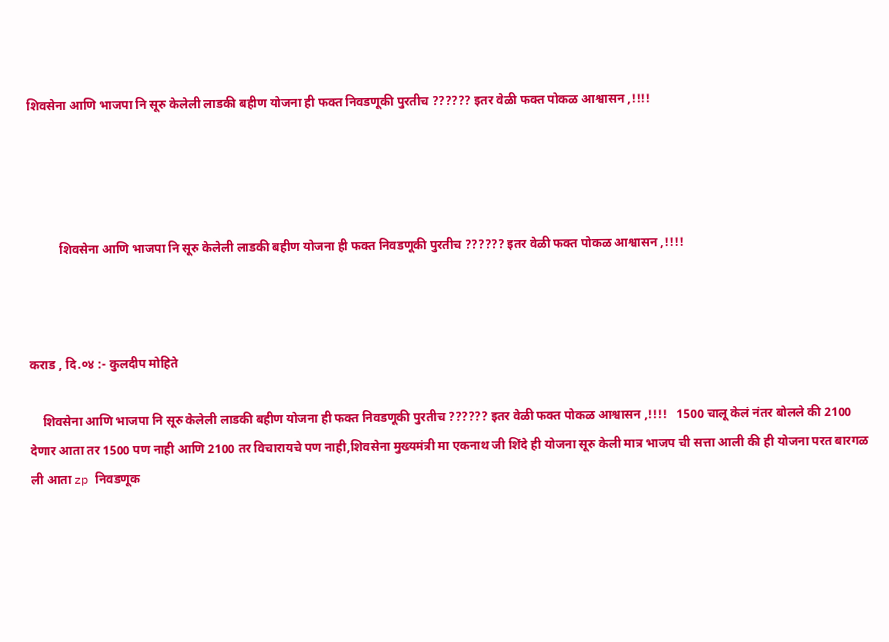शिवसेना आणि भाजपा नि सूरु केलेली लाडकी बहीण योजना ही फक्त निवडणूकी पुरतीच ?????? इतर वेळी फक्त पोकळ आश्वासन ,!!!!




          शिवसेना आणि भाजपा नि सूरु केलेली लाडकी बहीण योजना ही फक्त निवडणूकी पुरतीच ?????? इतर वेळी फक्त पोकळ आश्वासन ,!!!!



कराड , दि.०४ :- कुलदीप मोहिते

    शिवसेना आणि भाजपा नि सूरु केलेली लाडकी बहीण योजना ही फक्त निवडणूकी पुरतीच ?????? इतर वेळी फक्त पोकळ आश्वासन ,!!!!   1500 चालू केलं नंतर बोलले की 2100 देणार आता तर 1500 पण नाही आणि 2100 तर विचारायचे पण नाही,शिवसेना मुख्यमंत्री मा एकनाथ जी शिंदे ही योजना सूरु केली मात्र भाजप ची सत्ता आली की ही योजना परत बारगळ ली आता zp निवडणूक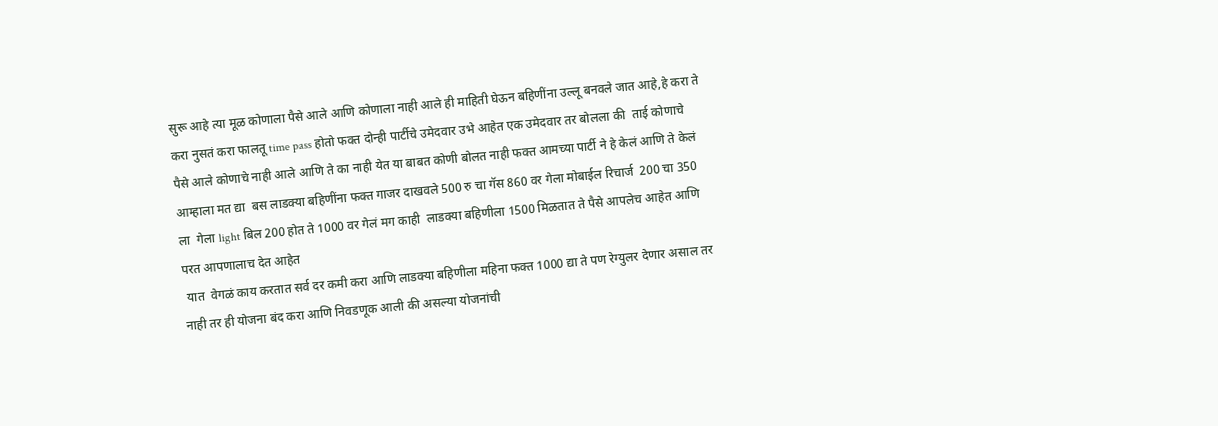सुरू आहे त्या मूळ कोणाला पैसे आले आणि कोणाला नाही आले ही माहिती घेऊन बहिणींना उल्लू बनवले जात आहे,हे करा ते करा नुसतं करा फालतू time pass होतो फक्त दोन्ही पार्टीचे उमेदवार उभे आहेत एक उमेदवार तर बोलला की  ताई कोणाचे पैसे आले कोणाचे नाही आले आणि ते का नाही येत या बाबत कोणी बोलत नाही फक्त आमच्या पार्टी ने हे केलं आणि ते केलं आम्हाला मत द्या  बस लाडक्या बहिणींना फक्त गाजर दाखवले 500 रु चा गॅस 860 वर गेला मोबाईल रिचार्ज  200 चा 350 ला  गेला light बिल 200 होत ते 1000 वर गेलं मग काही  लाडक्या बहिणीला 1500 मिळतात ते पैसे आपलेच आहेत आणि परत आपणालाच देत आहेत
 यात  वेगळं काय करतात सर्व दर कमी करा आणि लाडक्या बहिणीला महिना फक्त 1000 द्या ते पण रेग्युलर देणार असाल तर नाही तर ही योजना बंद करा आणि निवडणूक आली की असल्या योजनांची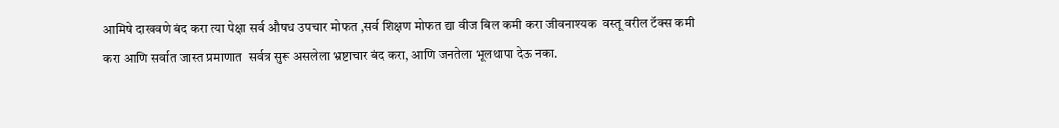आमिषे दाखवणे बंद करा त्या पेक्षा सर्व औषध उपचार मोफत ,सर्व शिक्षण मोफत द्या वीज बिल कमी करा जीवनाश्यक  वस्तू वरील टॅक्स कमी करा आणि सर्वात जास्त प्रमाणात  सर्वत्र सुरू असलेला भ्रष्टाचार बंद करा, आणि जनतेला भूलथापा देऊ नका.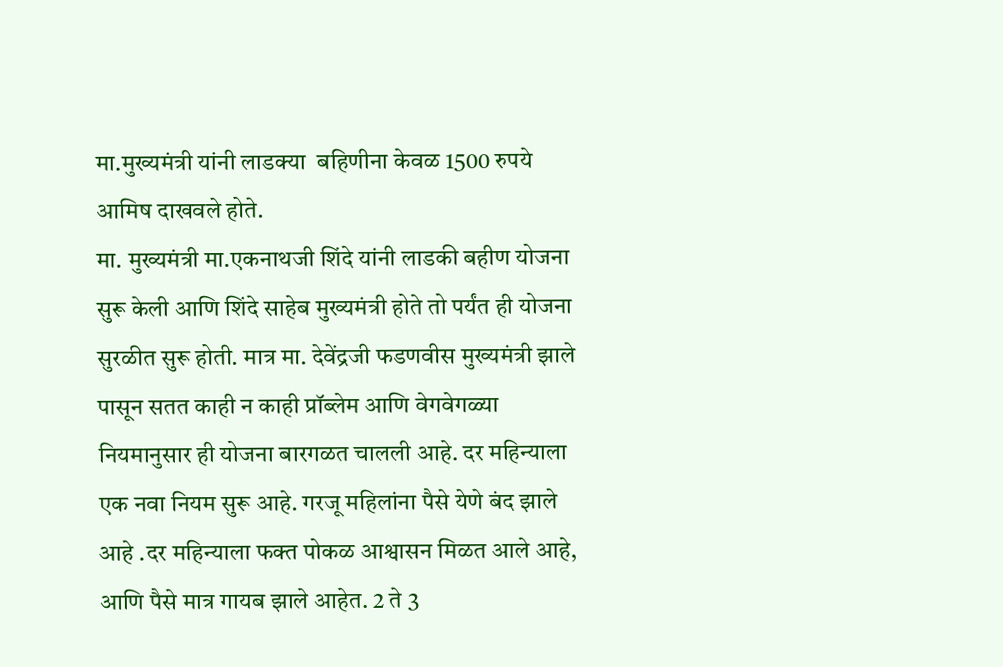मा.मुख्यमंत्री यांनी लाडक्या  बहिणीना केवळ 1500 रुपये आमिष दाखवले होते.
मा. मुख्यमंत्री मा.एकनाथजी शिंदे यांनी लाडकी बहीण योजना सुरू केली आणि शिंदे साहेब मुख्यमंत्री होते तो पर्यंत ही योजना सुरळीत सुरू होती. मात्र मा. देवेंद्रजी फडणवीस मुख्यमंत्री झाले पासून सतत काही न काही प्रॉब्लेम आणि वेगवेगळ्या नियमानुसार ही योजना बारगळत चालली आहे. दर महिन्याला एक नवा नियम सुरू आहे. गरजू महिलांना पैसे येणे बंद झाले आहे .दर महिन्याला फक्त पोकळ आश्वासन मिळत आले आहे, आणि पैसे मात्र गायब झाले आहेत. 2 ते 3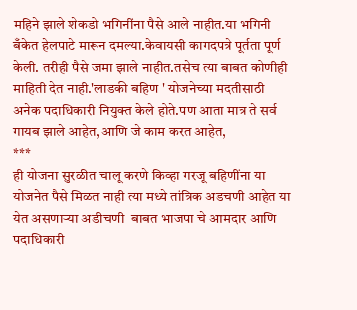महिने झाले शेकडो भगिनींना पैसे आले नाहीत.या भगिनी बँकेत हेलपाटे मारून दमल्या.केवायसी कागदपत्रे पूर्तता पूर्ण केली. तरीही पैसे जमा झाले नाहीत.तसेच त्या बाबत कोणीही माहिती देत नाही.'लाडकी बहिण ' योजनेच्या मदतीसाठी अनेक पदाधिकारी नियुक्त केले होते.पण आता मात्र ते सर्व गायब झाले आहेत,आणि जे काम करत आहेत,
***
ही योजना सुरळीत चालू करणे किव्हा गरजू बहिणींना या योजनेत पैसे मिळत नाही त्या मध्ये तांत्रिक अडचणी आहेत या येत असणाऱ्या अडीचणी  बाबत भाजपा चे आमदार आणि पदाधिकारी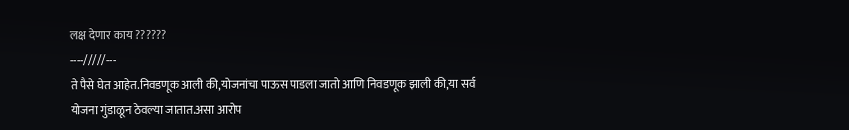लक्ष देणार काय ??????
----/////---
ते पैसे घेत आहेत.निवडणूक आली की,योजनांचा पाऊस पाडला जातो आणि निवडणूक झाली की,या सर्व योजना गुंडाळून ठेवल्या जातात.असा आरोप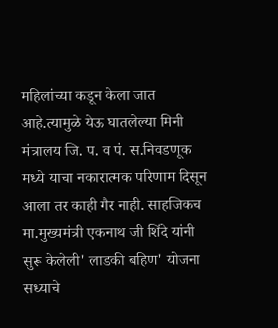महिलांच्या कडून केला जात आहे.त्यामुळे येऊ घातलेल्या मिनी मंत्रालय जि. प. व पं. स.निवडणूक मध्ये याचा नकारात्मक परिणाम दिसून आला तर काही गैर नाही. साहजिकच मा.मुख्यमंत्री एकनाथ जी शिंदे यांनी सुरू केलेली' लाडकी बहिण' योजना सध्याचे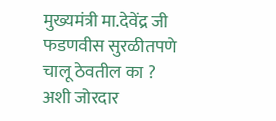मुख्यमंत्री मा.देवेंद्र जी फडणवीस सुरळीतपणे चालू ठेवतील का ? अशी जोरदार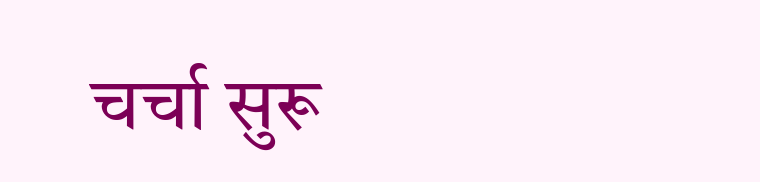चर्चा सुरू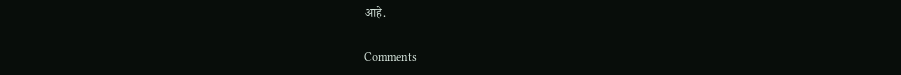आहे.

Comments